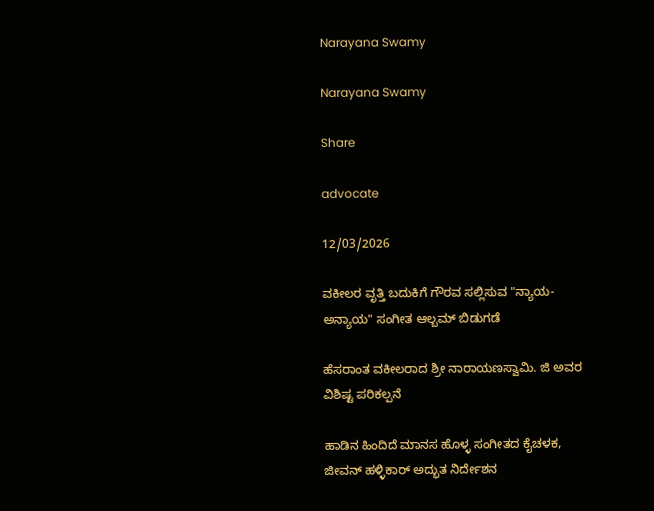Narayana Swamy

Narayana Swamy

Share

advocate

12/03/2026

ವಕೀಲರ ವೃತ್ತಿ ಬದುಕಿಗೆ ಗೌರವ ಸಲ್ಲಿಸುವ "ನ್ಯಾಯ-ಅನ್ಯಾಯ" ಸಂಗೀತ ಆಲ್ಬಮ್ ಬಿಡುಗಡೆ

ಹೆಸರಾಂತ ವಕೀಲರಾದ ಶ್ರೀ ನಾರಾಯಣಸ್ವಾಮಿ. ಜಿ ಅವರ ವಿಶಿಷ್ಟ ಪರಿಕಲ್ಪನೆ

ಹಾಡಿನ ಹಿಂದಿದೆ ಮಾನಸ ಹೊಳ್ಳ ಸಂಗೀತದ ಕೈಚಳಕ, ಜೀವನ್‌ ಹಳ್ಳಿಕಾರ್‌ ಅದ್ಭುತ ನಿರ್ದೇಶನ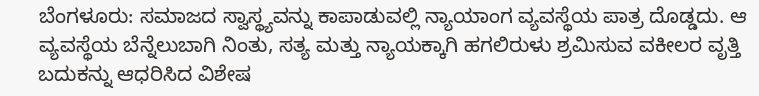ಬೆಂಗಳೂರು: ಸಮಾಜದ ಸ್ವಾಸ್ಥ್ಯವನ್ನು ಕಾಪಾಡುವಲ್ಲಿ ನ್ಯಾಯಾಂಗ ವ್ಯವಸ್ಥೆಯ ಪಾತ್ರ ದೊಡ್ಡದು. ಆ ವ್ಯವಸ್ಥೆಯ ಬೆನ್ನೆಲುಬಾಗಿ ನಿಂತು, ಸತ್ಯ ಮತ್ತು ನ್ಯಾಯಕ್ಕಾಗಿ ಹಗಲಿರುಳು ಶ್ರಮಿಸುವ ವಕೀಲರ ವೃತ್ತಿ ಬದುಕನ್ನು ಆಧರಿಸಿದ ವಿಶೇಷ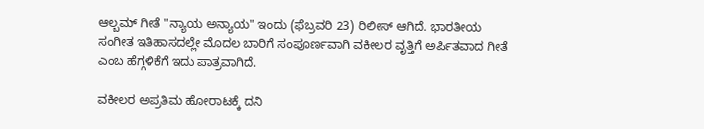ಆಲ್ಬಮ್ ಗೀತೆ "ನ್ಯಾಯ ಅನ್ಯಾಯ" ಇಂದು (ಫೆಬ್ರವರಿ 23) ರಿಲೀಸ್‌ ಆಗಿದೆ. ಭಾರತೀಯ ಸಂಗೀತ ಇತಿಹಾಸದಲ್ಲೇ ಮೊದಲ ಬಾರಿಗೆ ಸಂಪೂರ್ಣವಾಗಿ ವಕೀಲರ ವೃತ್ತಿಗೆ ಅರ್ಪಿತವಾದ ಗೀತೆ ಎಂಬ ಹೆಗ್ಗಳಿಕೆಗೆ ಇದು ಪಾತ್ರವಾಗಿದೆ.

ವಕೀಲರ ಅಪ್ರತಿಮ ಹೋರಾಟಕ್ಕೆ ದನಿ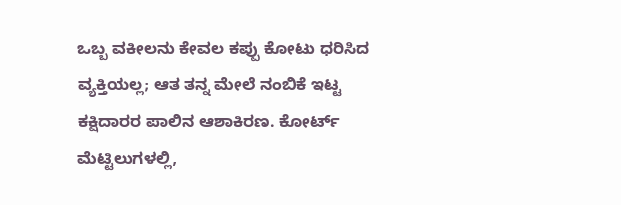ಒಬ್ಬ ವಕೀಲನು ಕೇವಲ ಕಪ್ಪು ಕೋಟು ಧರಿಸಿದ ವ್ಯಕ್ತಿಯಲ್ಲ; ಆತ ತನ್ನ ಮೇಲೆ ನಂಬಿಕೆ ಇಟ್ಟ ಕಕ್ಷಿದಾರರ ಪಾಲಿನ ಆಶಾಕಿರಣ. ಕೋರ್ಟ್ ಮೆಟ್ಟಿಲುಗಳಲ್ಲಿ,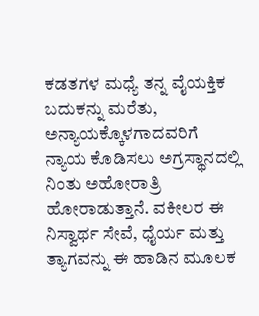ಕಡತಗಳ ಮಧ್ಯೆ ತನ್ನ ವೈಯಕ್ತಿಕ ಬದುಕನ್ನು ಮರೆತು, ಅನ್ಯಾಯಕ್ಕೊಳಗಾದವರಿಗೆ ನ್ಯಾಯ ಕೊಡಿಸಲು ಅಗ್ರಸ್ಥಾನದಲ್ಲಿ ನಿಂತು ಅಹೋರಾತ್ರಿ ಹೋರಾಡುತ್ತಾನೆ. ವಕೀಲರ ಈ ನಿಸ್ವಾರ್ಥ ಸೇವೆ, ಧೈರ್ಯ ಮತ್ತು ತ್ಯಾಗವನ್ನು ಈ ಹಾಡಿನ ಮೂಲಕ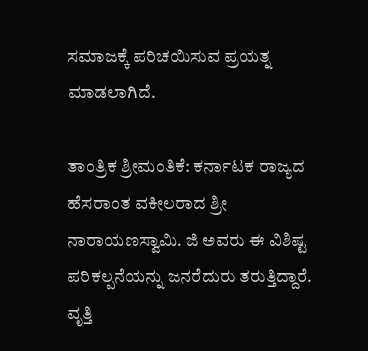ಸಮಾಜಕ್ಕೆ ಪರಿಚಯಿಸುವ ಪ್ರಯತ್ನ ಮಾಡಲಾಗಿದೆ.

ತಾಂತ್ರಿಕ ಶ್ರೀಮಂತಿಕೆ: ಕರ್ನಾಟಕ ರಾಜ್ಯದ ಹೆಸರಾಂತ ವಕೀಲರಾದ ಶ್ರೀ ನಾರಾಯಣಸ್ವಾಮಿ. ಜಿ ಅವರು ಈ ವಿಶಿಷ್ಟ ಪರಿಕಲ್ಪನೆಯನ್ನು ಜನರೆದುರು ತರುತ್ತಿದ್ದಾರೆ. ವೃತ್ತಿ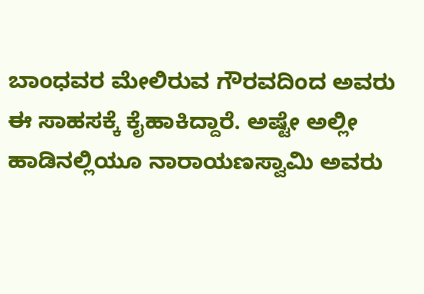ಬಾಂಧವರ ಮೇಲಿರುವ ಗೌರವದಿಂದ ಅವರು ಈ ಸಾಹಸಕ್ಕೆ ಕೈಹಾಕಿದ್ದಾರೆ. ಅಷ್ಟೇ ಅಲ್ಲೀ ಹಾಡಿನಲ್ಲಿಯೂ ನಾರಾಯಣಸ್ವಾಮಿ ಅವರು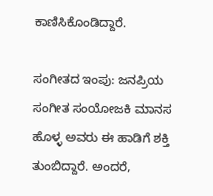ಕಾಣಿಸಿಕೊಂಡಿದ್ದಾರೆ.

ಸಂಗೀತದ ಇಂಪು: ಜನಪ್ರಿಯ ಸಂಗೀತ ಸಂಯೋಜಕಿ ಮಾನಸ ಹೊಳ್ಳ ಅವರು ಈ ಹಾಡಿಗೆ ಶಕ್ತಿ ತುಂಬಿದ್ದಾರೆ. ಅಂದರೆ,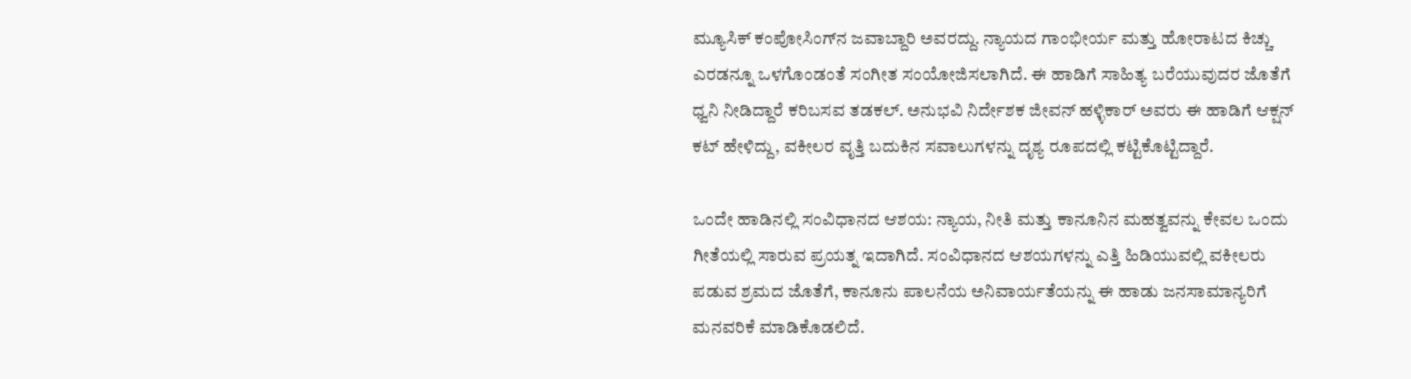ಮ್ಯೂಸಿಕ್‌ ಕಂಪೋಸಿಂಗ್‌ನ ಜವಾಬ್ದಾರಿ ಅವರದ್ದು. ನ್ಯಾಯದ ಗಾಂಭೀರ್ಯ ಮತ್ತು ಹೋರಾಟದ ಕಿಚ್ಚು ಎರಡನ್ನೂ ಒಳಗೊಂಡಂತೆ ಸಂಗೀತ ಸಂಯೋಜಿಸಲಾಗಿದೆ. ಈ ಹಾಡಿಗೆ ಸಾಹಿತ್ಯ ಬರೆಯುವುದರ ಜೊತೆಗೆ ಧ್ವನಿ ನೀಡಿದ್ದಾರೆ ಕರಿಬಸವ ತಡಕಲ್. ಅನುಭವಿ ನಿರ್ದೇಶಕ ಜೀವನ್ ಹಳ್ಳಿಕಾರ್ ಅವರು ಈ ಹಾಡಿಗೆ ಆಕ್ಷನ್ ಕಟ್ ಹೇಳಿದ್ದು, ವಕೀಲರ ವೃತ್ತಿ ಬದುಕಿನ ಸವಾಲುಗಳನ್ನು ದೃಶ್ಯ ರೂಪದಲ್ಲಿ ಕಟ್ಟಿಕೊಟ್ಟಿದ್ದಾರೆ.

ಒಂದೇ ಹಾಡಿನಲ್ಲಿ ಸಂವಿಧಾನದ ಆಶಯ: ನ್ಯಾಯ, ನೀತಿ ಮತ್ತು ಕಾನೂನಿನ ಮಹತ್ವವನ್ನು ಕೇವಲ ಒಂದು ಗೀತೆಯಲ್ಲಿ ಸಾರುವ ಪ್ರಯತ್ನ ಇದಾಗಿದೆ. ಸಂವಿಧಾನದ ಆಶಯಗಳನ್ನು ಎತ್ತಿ ಹಿಡಿಯುವಲ್ಲಿ ವಕೀಲರು ಪಡುವ ಶ್ರಮದ ಜೊತೆಗೆ, ಕಾನೂನು ಪಾಲನೆಯ ಅನಿವಾರ್ಯತೆಯನ್ನು ಈ ಹಾಡು ಜನಸಾಮಾನ್ಯರಿಗೆ ಮನವರಿಕೆ ಮಾಡಿಕೊಡಲಿದೆ.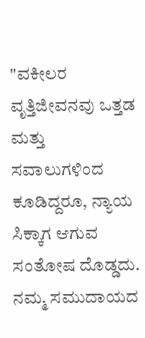"ವಕೀಲರ ವೃತ್ತಿಜೀವನವು ಒತ್ತಡ ಮತ್ತು ಸವಾಲುಗಳಿಂದ ಕೂಡಿದ್ದರೂ, ನ್ಯಾಯ ಸಿಕ್ಕಾಗ ಆಗುವ ಸಂತೋಷ ದೊಡ್ಡದು. ನಮ್ಮ ಸಮುದಾಯದ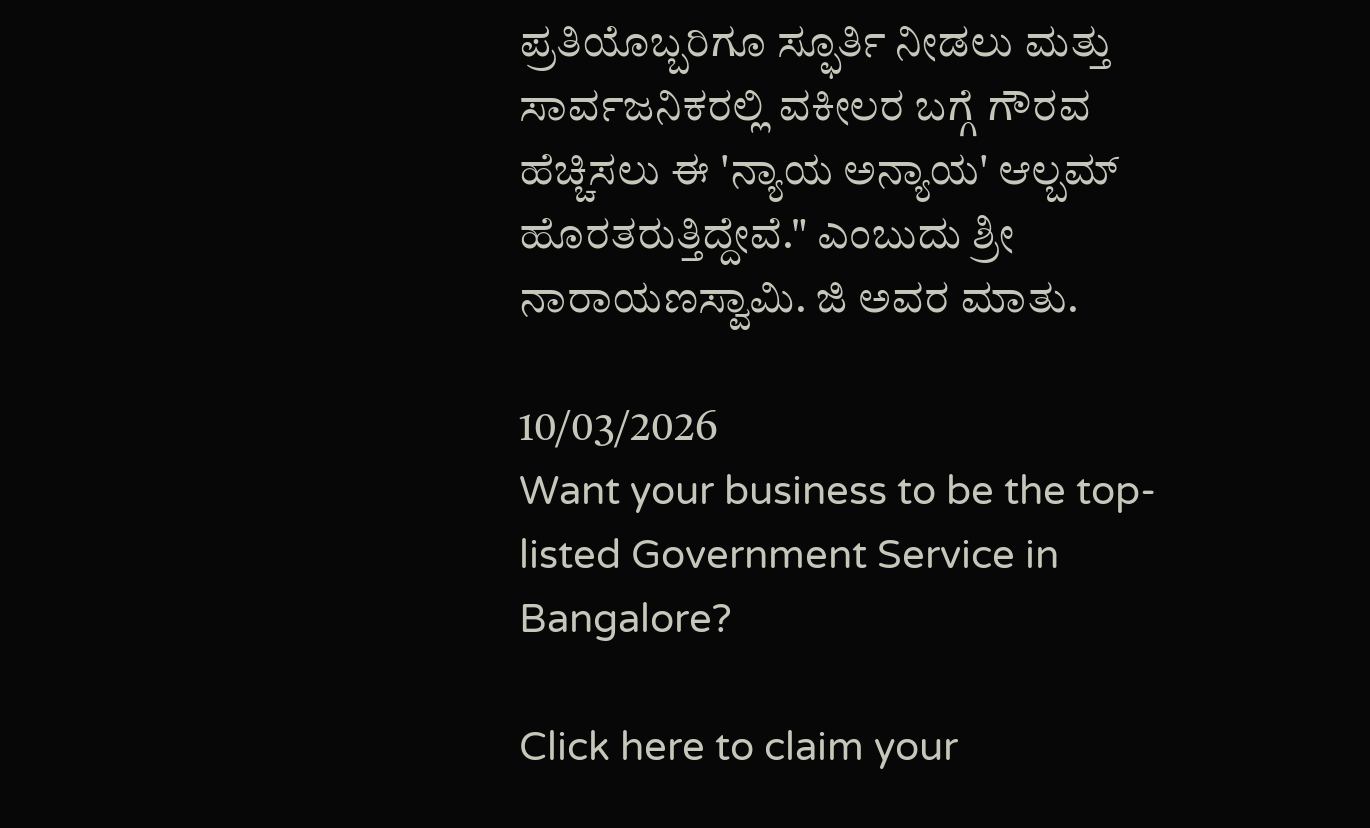ಪ್ರತಿಯೊಬ್ಬರಿಗೂ ಸ್ಫೂರ್ತಿ ನೀಡಲು ಮತ್ತು ಸಾರ್ವಜನಿಕರಲ್ಲಿ ವಕೀಲರ ಬಗ್ಗೆ ಗೌರವ ಹೆಚ್ಚಿಸಲು ಈ 'ನ್ಯಾಯ ಅನ್ಯಾಯ' ಆಲ್ಬಮ್ ಹೊರತರುತ್ತಿದ್ದೇವೆ." ಎಂಬುದು ಶ್ರೀ ನಾರಾಯಣಸ್ವಾಮಿ. ಜಿ ಅವರ ಮಾತು.

10/03/2026
Want your business to be the top-listed Government Service in Bangalore?

Click here to claim your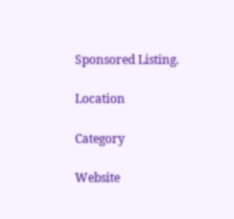Sponsored Listing.

Location

Category

Website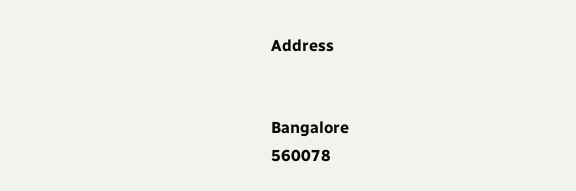Address


Bangalore
560078